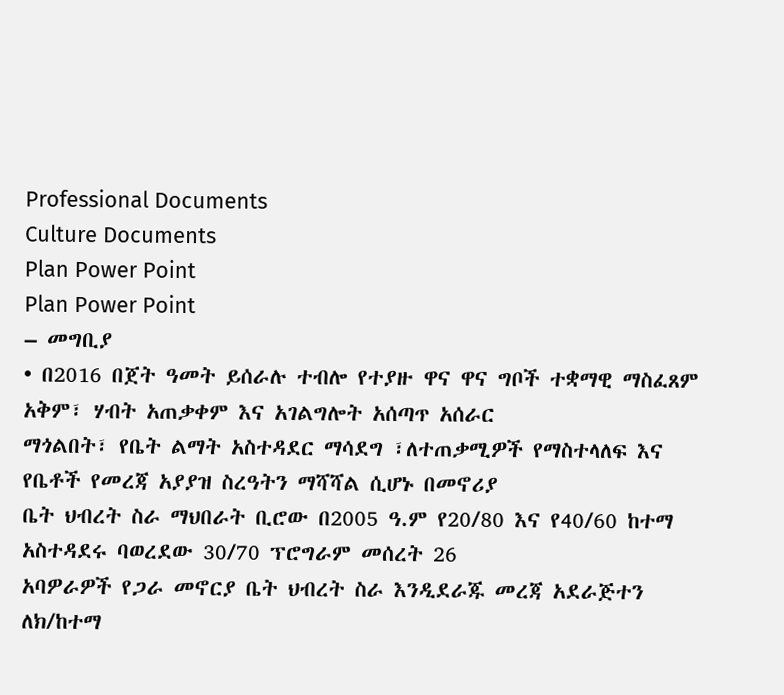Professional Documents
Culture Documents
Plan Power Point
Plan Power Point
– መግቢያ
• በ2016 በጀት ዓመት ይሰራሉ ተብሎ የተያዙ ዋና ዋና ግቦች ተቋማዊ ማስፈጸም አቅም፣ ሃብት አጠቃቀም እና አገልግሎት አሰጣጥ አሰራር
ማጎልበት፣ የቤት ልማት አስተዳደር ማሳደግ ፣ለተጠቃሚዎች የማስተላለፍ እና የቤቶች የመረጃ አያያዝ ስረዓትን ማሻሻል ሲሆኑ በመኖሪያ
ቤት ህብረት ስራ ማህበራት ቢሮው በ2005 ዓ.ም የ20/80 እና የ40/60 ከተማ አስተዳደሩ ባወረደው 30/70 ፕሮግራም መሰረት 26
አባዎራዎች የጋራ መኖርያ ቤት ህብረት ስራ እንዲደራጁ መረጃ አደራጅተን ለክ/ከተማ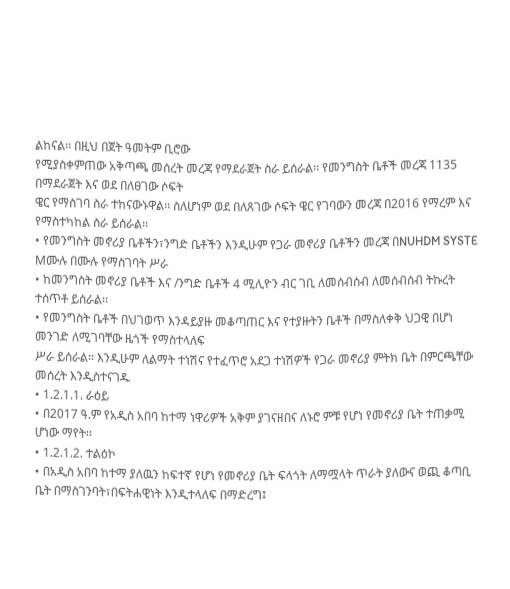ልከናል፡፡ በዚህ በጀት ዓመትም ቢሮው
የሚያስቀምጠው አቅጣጫ መሰረት መረጃ የማደራጀት ስራ ይሰራል፡፡ የመንግስት ቤቶች መረጃ 1135 በማደራጀት እና ወደ በለፀገው ሶፍት
ዌር የማስገባ ስራ ተከናውኑዋል፡፡ ስለሆነም ወደ በለጸገው ሶፍት ዌር የገባውን መረጃ በ2016 የማረም እና የማስተካከል ስራ ይሰራል፡፡
• የመንግስት መኖሪያ ቤቶችን፣ንግድ ቤቶችን እንዲሁም የጋራ መኖሪያ ቤቶችን መረጃ በNUHDM SYSTE Mሙሉ በሙሉ የማስገባት ሥራ
• ከመንግስት መኖሪያ ቤቶች እና /ንግድ ቤቶች 4 ሚሊዮን ብር ገቢ ለመሰብሰብ ለመሰብሰብ ትኩረት ተሰጥቶ ይሰራል፡፡
• የመንግስት ቤቶች በህገወጥ እንዳይያዙ መቆጣጠር እና የተያዙትን ቤቶች በማስለቀቅ ህጋዊ በሆነ መንገድ ለሚገባቸው ዜጎች የማስተላለፍ
ሥራ ይሰራል፡፡ እንዲሁም ለልማት ተነሽና የተፈጥሮ አደጋ ተነሽዎች የጋራ መኖሪያ ምትክ ቤት በምርጫቸው መሰረት እንዲስተናገዱ
• 1.2.1.1. ራዕይ
• በ2017 ዓ.ም የአዲስ አበባ ከተማ ነዋሪዎች አቅም ያገናዘበና ለኑሮ ምቹ የሆነ የመኖሪያ ቤት ተጠቃሚ ሆነው ማየት፡፡
• 1.2.1.2. ተልዕኮ
• በአዲስ አበባ ከተማ ያለዉን ከፍተኛ የሆነ የመኖሪያ ቤት ፍላጎት ለማሟላት ጥራት ያለውና ወጪ ቆጣቢ ቤት በማስገንባት፣በፍትሐዊነት እንዲተላለፍ በማድረግ፤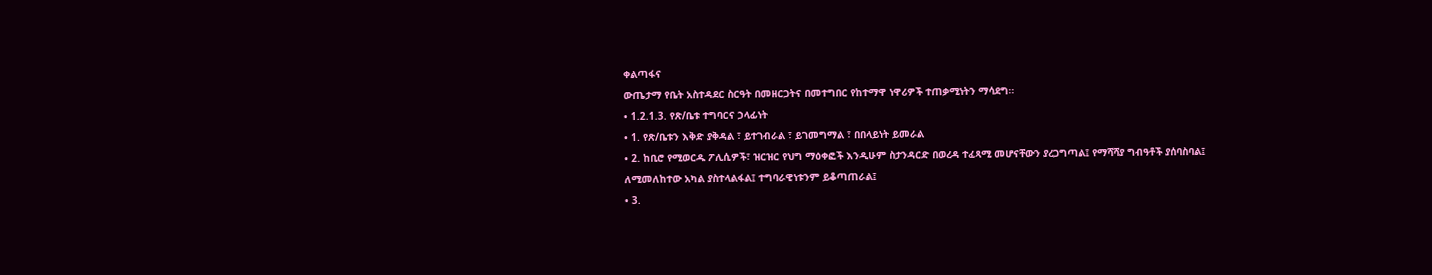ቀልጣፋና
ውጤታማ የቤት አስተዳደር ስርዓት በመዘርጋትና በመተግበር የከተማዋ ነዋሪዎች ተጠቃሚነትን ማሳደግ፡፡
• 1.2.1.3. የጽ/ቤቱ ተግባርና ኃላፊነት
• 1. የጽ/ቤቱን እቅድ ያቅዳል ፣ ይተገብራል ፣ ይገመግማል ፣ በበላይነት ይመራል
• 2. ከቢሮ የሚወርዱ ፖሊሲዎች፣ ዝርዝር የህግ ማዕቀፎች እንዲሁም ስታንዳርድ በወረዳ ተፈጻሚ መሆናቸውን ያረጋግጣል፤ የማሻሻያ ግብዓቶች ያሰባስባል፤
ለሚመለከተው አካል ያስተላልፋል፤ ተግባራዊነቱንም ይቆጣጠራል፤
• 3.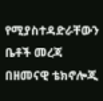የሚያስተዳድራቸውን ቤቶች መረጃ በዘመናዊ ቴክኖሎጂ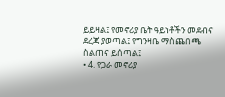ይይዛል፤ የመኖሪያ ቤት ዓይነቶችን መደብና ደረጃ ያወጣል፤ የግንዛቤ ማስጨበጫ ስልጠና ይሰጣል፤
• 4. የጋራ መኖሪያ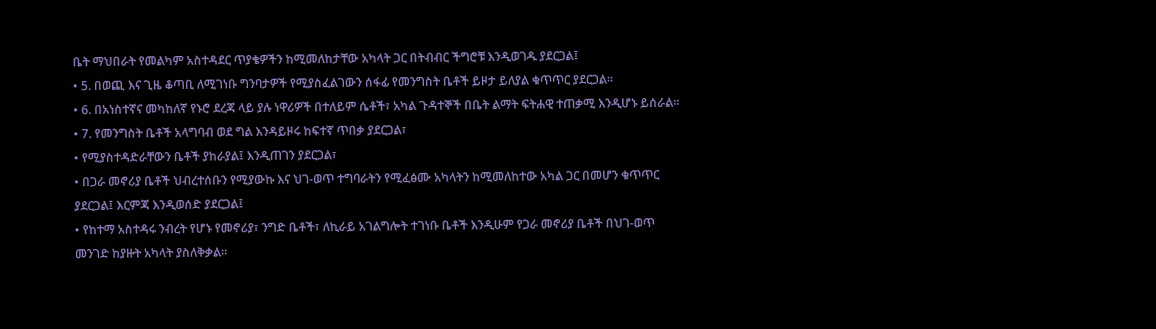ቤት ማህበራት የመልካም አስተዳደር ጥያቄዎችን ከሚመለከታቸው አካላት ጋር በትብብር ችግሮቹ እንዲወገዱ ያደርጋል፤
• 5. በወጪ እና ጊዜ ቆጣቢ ለሚገነቡ ግንባታዎች የሚያስፈልገውን ሰፋፊ የመንግስት ቤቶች ይዞታ ይለያል ቁጥጥር ያደርጋል፡፡
• 6. በአነስተኛና መካከለኛ የኑሮ ደረጃ ላይ ያሉ ነዋሪዎች በተለይም ሴቶች፣ አካል ጉዳተኞች በቤት ልማት ፍትሐዊ ተጠቃሚ እንዲሆኑ ይሰራል፡፡
• 7. የመንግስት ቤቶች አላግባብ ወደ ግል እንዳይዞሩ ከፍተኛ ጥበቃ ያደርጋል፣
• የሚያስተዳድራቸውን ቤቶች ያከራያል፤ እንዲጠገን ያደርጋል፣
• በጋራ መኖሪያ ቤቶች ህብረተሰቡን የሚያውኩ እና ህገ-ወጥ ተግባራትን የሚፈፅሙ አካላትን ከሚመለከተው አካል ጋር በመሆን ቁጥጥር
ያደርጋል፤ እርምጃ እንዲወሰድ ያደርጋል፤
• የከተማ አስተዳሩ ንብረት የሆኑ የመኖሪያ፣ ንግድ ቤቶች፣ ለኪራይ አገልግሎት ተገነቡ ቤቶች እንዲሁም የጋራ መኖሪያ ቤቶች በህገ-ወጥ
መንገድ ከያዙት አካላት ያስለቅቃል፡፡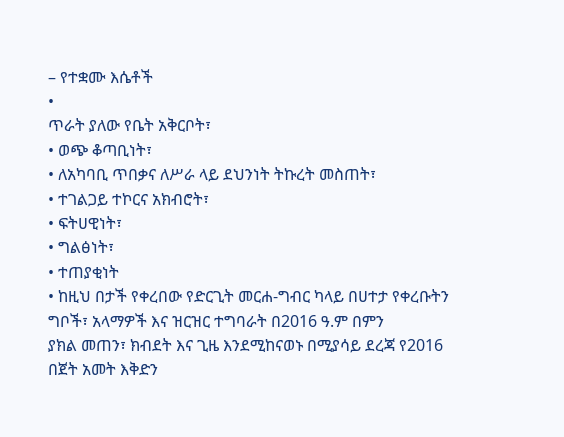– የተቋሙ እሴቶች
•
ጥራት ያለው የቤት አቅርቦት፣
• ወጭ ቆጣቢነት፣
• ለአካባቢ ጥበቃና ለሥራ ላይ ደህንነት ትኩረት መስጠት፣
• ተገልጋይ ተኮርና አክብሮት፣
• ፍትሀዊነት፣
• ግልፅነት፣
• ተጠያቂነት
• ከዚህ በታች የቀረበው የድርጊት መርሐ-ግብር ካላይ በሀተታ የቀረቡትን ግቦች፣ አላማዎች እና ዝርዝር ተግባራት በ2016 ዓ.ም በምን
ያክል መጠን፣ ክብደት እና ጊዜ እንደሚከናወኑ በሚያሳይ ደረጃ የ2016 በጀት አመት እቅድን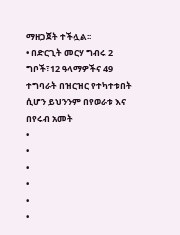ማዘጋጀት ተችሏል፡፡
• በድርጊት መርሃ ግብሩ 2 ግቦች፣12 ዓላማዎችና 49 ተግባራት በዝርዝር የተካተቱበት ሲሆን ይህንንም በየወራቱ እና በየሩብ አመት
•
•
•
•
•
•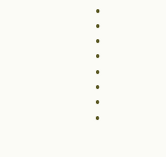•
•
•
•
•
•
•
•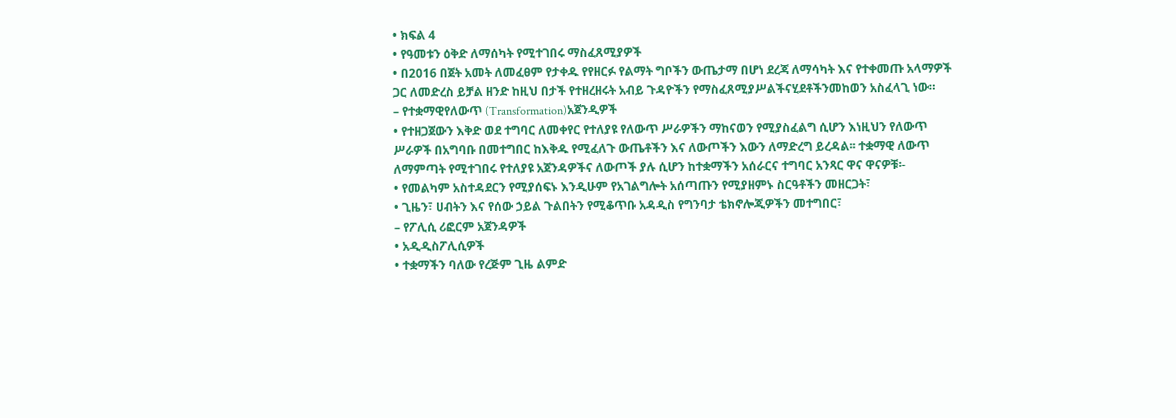• ክፍል 4
• የዓመቱን ዕቅድ ለማሰካት የሚተገበሩ ማስፈጸሚያዎች
• በ2016 በጀት አመት ለመፈፀም የታቀዱ የየዘርፉ የልማት ግቦችን ውጤታማ በሆነ ደረጃ ለማሳካት እና የተቀመጡ አላማዎች
ጋር ለመድረስ ይቻል ዘንድ ከዚህ በታች የተዘረዘሩት አብይ ጉዳዮችን የማስፈጸሚያሥልችናሂደቶችንመከወን አስፈላጊ ነው።
– የተቋማዊየለውጥ (Transformation)አጀንዲዎች
• የተዘጋጀውን እቅድ ወደ ተግባር ለመቀየር የተለያዩ የለውጥ ሥራዎችን ማከናወን የሚያስፈልግ ሲሆን እነዚህን የለውጥ
ሥራዎች በአግባቡ በመተግበር ከእቅዱ የሚፈለጉ ውጤቶችን እና ለውጦችን እውን ለማድረግ ይረዳል፡፡ ተቋማዊ ለውጥ
ለማምጣት የሚተገበሩ የተለያዩ አጀንዳዎችና ለውጦች ያሉ ሲሆን ከተቋማችን አሰራርና ተግባር አንጻር ዋና ዋናዎቹ፡-
• የመልካም አስተዳደርን የሚያሰፍኑ እንዲሁም የአገልግሎት አሰጣጡን የሚያዘምኑ ስርዓቶችን መዘርጋት፣
• ጊዜን፣ ሀብትን እና የሰው ኃይል ጉልበትን የሚቆጥቡ አዳዲስ የግንባታ ቴክኖሎጂዎችን መተግበር፣
– የፖሊሲ ሪፎርም አጀንዳዎች
• አዲዲስፖሊሲዎች
• ተቋማችን ባለው የረጅም ጊዜ ልምድ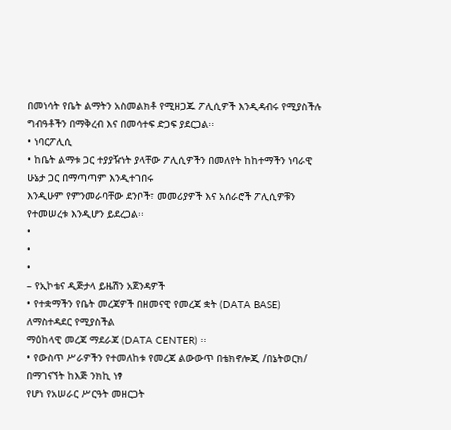በመነሳት የቤት ልማትን አስመልክቶ የሚዘጋጁ ፖሊሲዎች እንዲዳብሩ የሚያስችሉ
ግብዓቶችን በማቅረብ እና በመሳተፍ ድጋፍ ያደርጋል፡፡
• ነባርፖሊሲ
• ከቤት ልማቱ ጋር ተያያዥነት ያላቸው ፖሊሲዎችን በመለየት ከከተማችን ነባራዊ ሁኔታ ጋር በማጣጣም እንዲተገበሩ
እንዲሁም የምንመራባቸው ደንቦች፣ መመሪያዎች እና አሰራሮች ፖሊሲዎቹን የተመሠረቱ እንዲሆን ይደረጋል፡፡
•
•
•
– የኢኮቴና ዲጅታላ ይዜሽን አጀንዳዎች
• የተቋማችን የቤት መረጃዎች በዘመናዊ የመረጃ ቋት (DATA BASE) ለማስተዳደር የሚያስችል
ማዕከላዊ መረጃ ማደራጃ (DATA CENTER) ፡፡
• የውስጥ ሥራዎችን የተመለከቱ የመረጃ ልውውጥ በቴክኖሎጂ /በኔትወርክ/ በማገናኘት ከእጅ ንክኪ ነፃ
የሆነ የአሠራር ሥርዓት መዘርጋት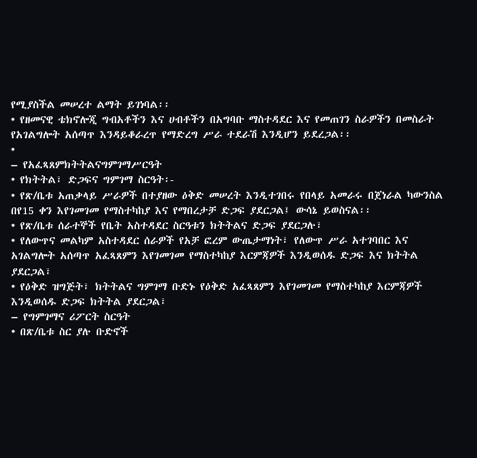የሚያስችል መሠረተ ልማት ይገነባል፡፡
• የዘመናዊ ቴክኖሎጂ ግብአቶችን እና ሀብቶችን በአግባቡ ማስተዳደር እና የመጠገን ስራዎችን በመስራት
የአገልግሎት አሰጣጥ እንዳይቆራረጥ የማድረግ ሥራ ተደራሽ እንዲሆን ይደረጋል፡፡
•
– የአፈጻጸምክትትልናግምገማሥርዓት
• የክትትል፣ ድጋፍና ግምገማ ስርዓት፡-
• የጽ/ቤቱ አጠቃላይ ሥራዎች በተያዘው ዕቅድ መሠረት እንዲተገበሩ የበላይ አመራሩ በጀነራል ካውንስል
በየ15 ቀን እየገመገመ የማስተካከያ እና የማበረታቻ ድጋፍ ያደርጋል፤ ውሳኔ ይወስናል፡፡
• የጽ/ቤቱ ሰራተኞች የቤት አስተዳደር ስርዓቱን ክትትልና ድጋፍ ያደርጋሉ፣
• የለውጥና መልካም አስተዳደር ሰራዎች የአቻ ፎረም ውጤታማነት፣ የለውጥ ሥራ አተገባበር እና
አገልግሎት አሰጣጥ አፈጻጸምን እየገመገመ የማስተካከያ እርምጃዎች እንዲወሰዱ ድጋፍ እና ክትትል
ያደርጋል፣
• የዕቅድ ዝግጅት፣ ክትትልና ግምገማ ቡድኑ የዕቅድ አፈጻጸምን እየገመገመ የማስተካከያ እርምጃዎች
እንዲወሰዱ ድጋፍ ክትትል ያደርጋል፣
– የግምገማና ሪፖርት ስርዓት
• በጽ/ቤቱ ስር ያሉ ቡድኖች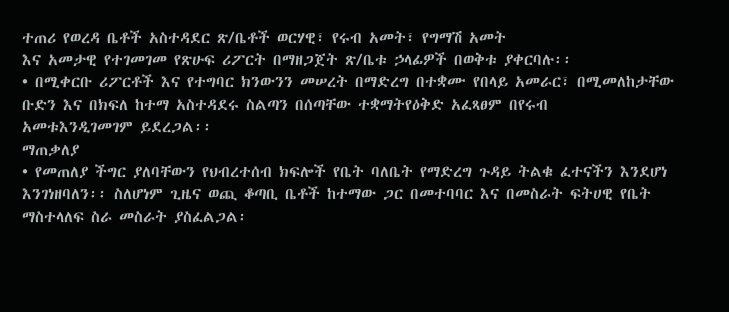ተጠሪ የወረዳ ቤቶች አስተዳደር ጽ/ቤቶች ወርሃዊ፣ የሩብ አመት፣ የግማሽ አመት
እና አመታዊ የተገመገመ የጽሁፍ ሪፖርት በማዘጋጀት ጽ/ቤቱ ኃላፊዎች በወቅቱ ያቀርባሉ፡፡
• በሚቀርቡ ሪፖርቶች እና የተግባር ክንውንን መሠረት በማድረግ በተቋሙ የበላይ አመራር፣ በሚመለከታቸው
ቡድን እና በክፍለ ከተማ አስተዳደሩ ስልጣን በሰጣቸው ተቋማትየዕቅድ አፈጻፀም በየሩብ
አመቱእንዲገመገም ይደረጋል፡፡
ማጠቃለያ
• የመጠለያ ችግር ያለባቸውን የህብረተሰብ ክፍሎች የቤት ባለቤት የማድረግ ጉዳይ ትልቁ ፈተናችን እንደሆነ
እንገነዘባለን፡፡ ስለሆነም ጊዜና ወጪ ቆጣቢ ቤቶች ከተማው ጋር በመተባባር እና በመስራት ፍትሀዊ የቤት
ማስተላለፍ ስራ መስራት ያስፈልጋል፡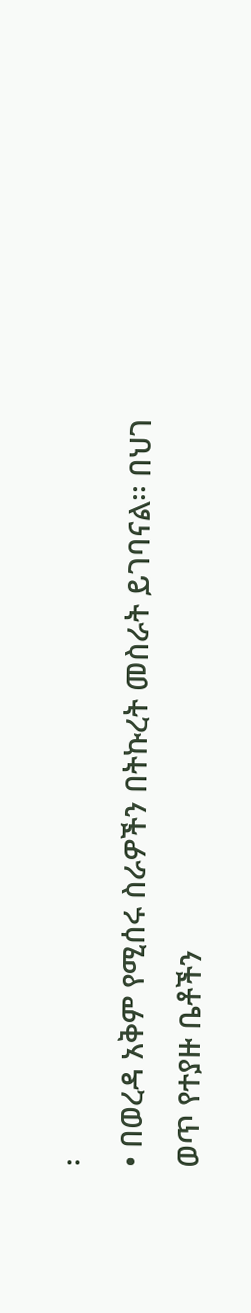፡
• በወረዳ አቅም የሚሰሩ ስራዎችን በትኩረት መስራት ይገባናል፡፡ በህገ ወጥ የተያዙ ቤቶችን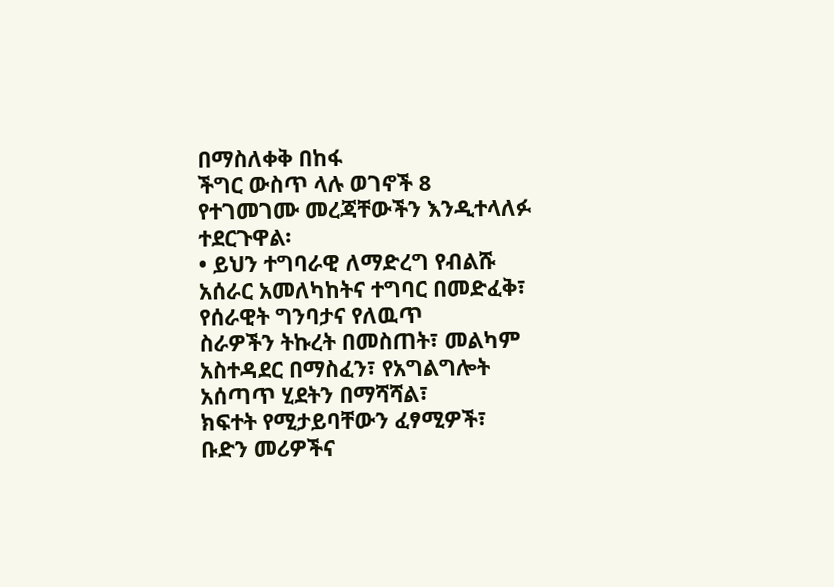በማስለቀቅ በከፋ
ችግር ውስጥ ላሉ ወገኖች 8 የተገመገሙ መረጃቸውችን እንዲተላለፉ ተደርጉዋል፡
• ይህን ተግባራዊ ለማድረግ የብልሹ አሰራር አመለካከትና ተግባር በመድፈቅ፣ የሰራዊት ግንባታና የለዉጥ
ስራዎችን ትኩረት በመስጠት፣ መልካም አስተዳደር በማስፈን፣ የአግልግሎት አሰጣጥ ሂደትን በማሻሻል፣
ክፍተት የሚታይባቸውን ፈፃሚዎች፣ ቡድን መሪዎችና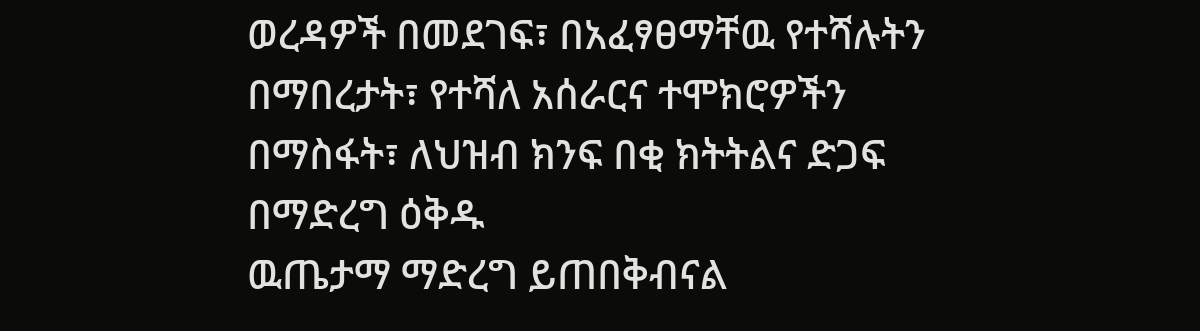ወረዳዎች በመደገፍ፣ በአፈፃፀማቸዉ የተሻሉትን
በማበረታት፣ የተሻለ አሰራርና ተሞክሮዎችን በማስፋት፣ ለህዝብ ክንፍ በቂ ክትትልና ድጋፍ በማድረግ ዕቅዱ
ዉጤታማ ማድረግ ይጠበቅብናል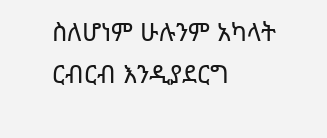ስለሆነም ሁሉንም አካላት ርብርብ እንዲያደርግ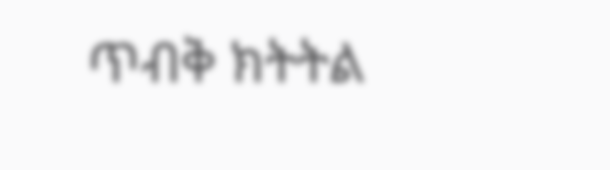ጥብቅ ክትትል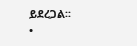ይደረጋል፡፡
•